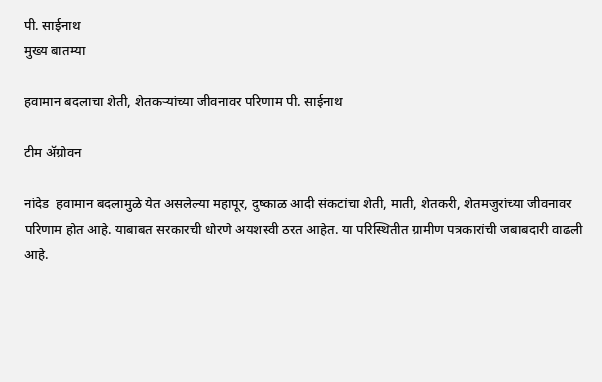पी. साईनाथ
मुख्य बातम्या

हवामान बदलाचा शेती, शेतकऱ्यांच्या जीवनावर परिणाम पी. साईनाथ

टीम ॲग्रोवन

नांदेड  हवामान बदलामुळे येत असलेल्या महापूर, दुष्काळ आदी संकटांचा शेती, माती, शेतकरी, शेतमजुरांच्या जीवनावर परिणाम होत आहे. याबाबत सरकारची धोरणे अयशस्वी ठरत आहेत. या परिस्थितीत ग्रामीण पत्रकारांची जबाबदारी वाढली आहे.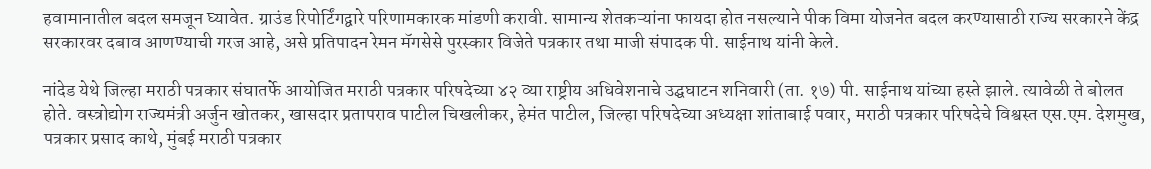हवामानातील बदल समजून घ्यावेत. ग्राउंड रिपोर्टिंगद्वारे परिणामकारक मांडणी करावी. सामान्य शेतकऱ्यांना फायदा होत नसल्याने पीक विमा योजनेत बदल करण्यासाठी राज्य सरकारने केंद्र सरकारवर दबाव आणण्याची गरज आहे, असे प्रतिपादन रेमन मॅगसेसे पुरस्कार विजेते पत्रकार तथा माजी संपादक पी. साईनाथ यांनी केले.

नांदेड येथे जिल्हा मराठी पत्रकार संघातर्फे आयोजित मराठी पत्रकार परिषदेच्या ४२ व्या राष्ट्रीय अधिवेशनाचे उद्घघाटन शनिवारी (ता. १७) पी. साईनाथ यांच्या हस्ते झाले. त्यावेळी ते बोलत होते. वस्त्रोद्योग राज्यमंत्री अर्जुन खोतकर, खासदार प्रतापराव पाटील चिखलीकर, हेमंत पाटील, जिल्हा परिषदेच्या अध्यक्षा शांताबाई पवार, मराठी पत्रकार परिषदेचे विश्वस्त एस.एम. देशमुख, पत्रकार प्रसाद काथे, मुंबई मराठी पत्रकार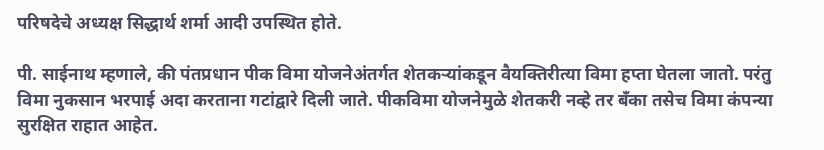परिषदेचे अध्यक्ष सिद्धार्थ शर्मा आदी उपस्थित होते.

पी. साईनाथ म्हणाले, की पंतप्रधान पीक विमा योजनेअंतर्गत शेतकऱ्यांकडून वैयक्तिरीत्या विमा हप्ता घेतला जातो. परंतु विमा नुकसान भरपाई अदा करताना गटांद्वारे दिली जाते. पीकविमा योजनेमुळे शेतकरी नव्हे तर बॅंका तसेच विमा कंपन्या सुरक्षित राहात आहेत.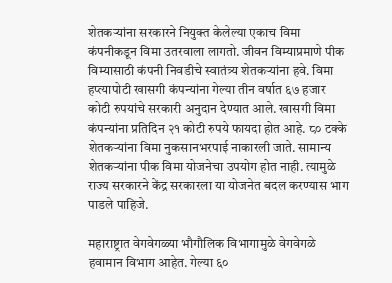शेतकऱ्यांना सरकारने नियुक्त केलेल्या एकाच विमा कंपनीकडून विमा उतरवाला लागतो. जीवन विम्याप्रमाणे पीक विम्यासाठी कंपनी निवडीचे स्वातंत्र्य शेतकऱ्यांना हवे. विमा हप्त्यापोटी खासगी कंपन्यांना गेल्या तीन वर्षात ६७ हजार कोटी रुपयांचे सरकारी अनुदान देण्यात आले. खासगी विमा कंपन्यांना प्रतिदिन २१ कोटी रुपये फायदा होत आहे. ८० टक्के शेतकऱ्यांना विमा नुकसानभरपाई नाकारली जाते. सामान्य शेतकऱ्यांना पीक विमा योजनेचा उपयोग होत नाही. त्यामुळे राज्य सरकारने केंद्र सरकारला या योजनेत बदल करण्यास भाग पाडले पाहिजे.

महाराष्ट्रात वेगवेगळ्या भौगौलिक विभागामुळे वेगवेगळे हवामान विभाग आहेत. गेल्या ६०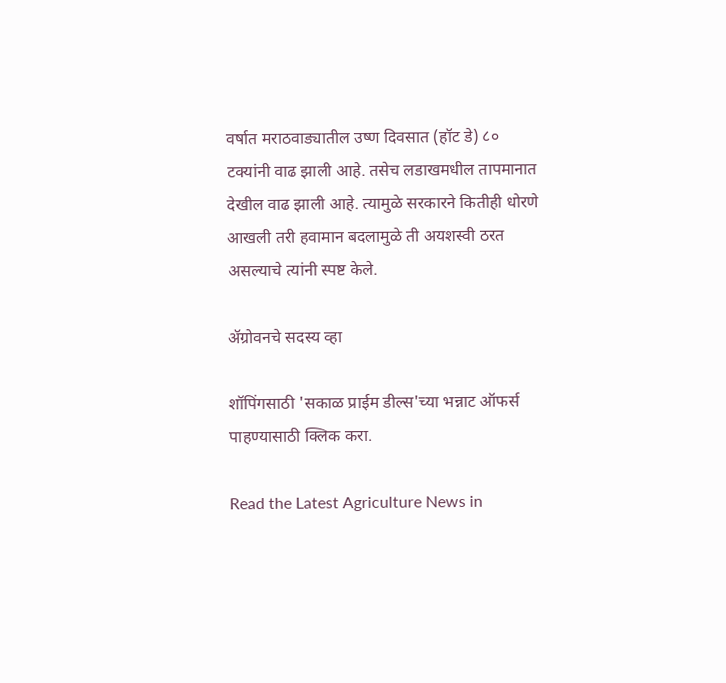वर्षात मराठवाड्यातील उष्ण दिवसात (हॉट डे) ८० टक्यांनी वाढ झाली आहे. तसेच लडाखमधील तापमानात देखील वाढ झाली आहे. त्यामुळे सरकारने कितीही धोरणे आखली तरी हवामान बदलामुळे ती अयशस्वी ठरत असल्याचे त्यांनी स्पष्ट केले.

ॲग्रोवनचे सदस्य व्हा

शॉपिंगसाठी 'सकाळ प्राईम डील्स'च्या भन्नाट ऑफर्स पाहण्यासाठी क्लिक करा.

Read the Latest Agriculture News in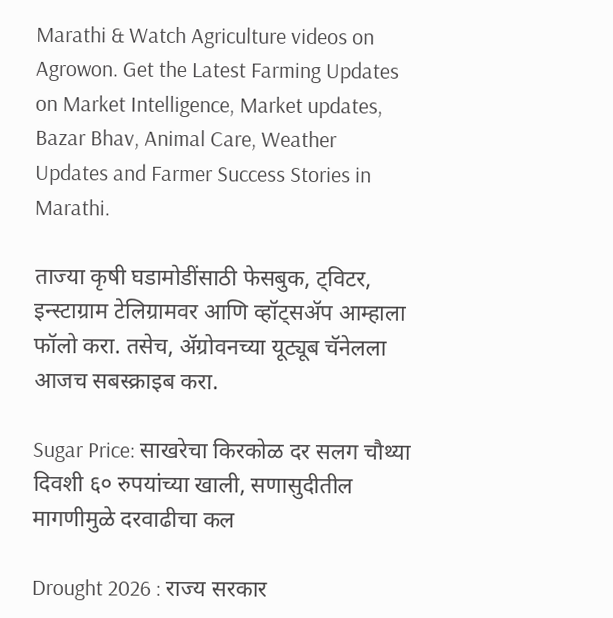Marathi & Watch Agriculture videos on Agrowon. Get the Latest Farming Updates on Market Intelligence, Market updates, Bazar Bhav, Animal Care, Weather Updates and Farmer Success Stories in Marathi.

ताज्या कृषी घडामोडींसाठी फेसबुक, ट्विटर, इन्स्टाग्राम टेलिग्रामवर आणि व्हॉट्सॲप आम्हाला फॉलो करा. तसेच, ॲग्रोवनच्या यूट्यूब चॅनेलला आजच सबस्क्राइब करा.

Sugar Price: साखरेचा किरकोळ दर सलग चौथ्या दिवशी ६० रुपयांच्या खाली, सणासुदीतील मागणीमुळे दरवाढीचा कल

Drought 2026 : राज्य सरकार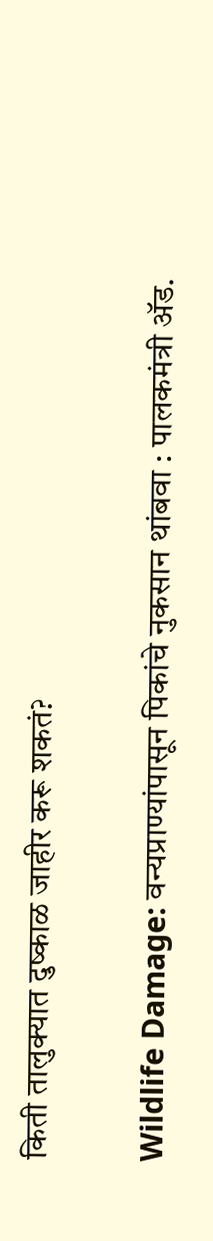किती तालुक्यात दुष्काळ जाहीर करू शकतं?

Wildlife Damage: वन्यप्राण्यांपासून पिकांचे नुकसान थांबवा : पालकमंत्री अ‍ॅड.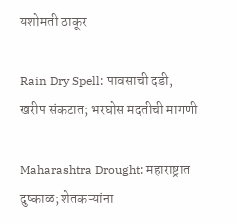यशोमती ठाकूर

Rain Dry Spell: पावसाची दडी, खरीप संकटात; भरघोस मदतीची मागणी

Maharashtra Drought: महाराष्ट्रात दुष्काळ; शेतकऱ्यांना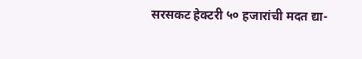सरसकट हेक्टरी ५० हजारांची मदत द्या-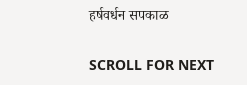हर्षवर्धन सपकाळ

SCROLL FOR NEXT